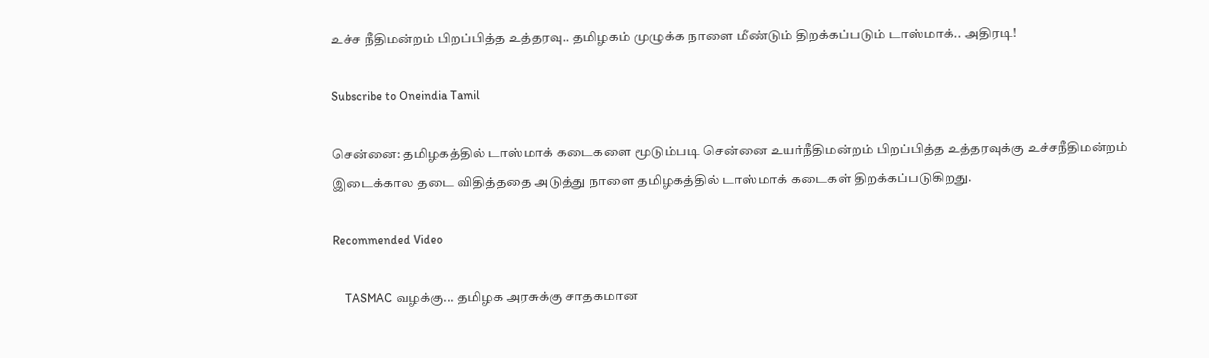உச்ச நீதிமன்றம் பிறப்பித்த உத்தரவு.. தமிழகம் முழுக்க நாளை மீண்டும் திறக்கப்படும் டாஸ்மாக்.. அதிரடி!

Subscribe to Oneindia Tamil

சென்னை: தமிழகத்தில் டாஸ்மாக் கடைகளை மூடும்படி சென்னை உயர்நீதிமன்றம் பிறப்பித்த உத்தரவுக்கு உச்சநீதிமன்றம் இடைக்கால தடை விதித்ததை அடுத்து நாளை தமிழகத்தில் டாஸ்மாக் கடைகள் திறக்கப்படுகிறது.

Recommended Video

    TASMAC வழக்கு... தமிழக அரசுக்கு சாதகமான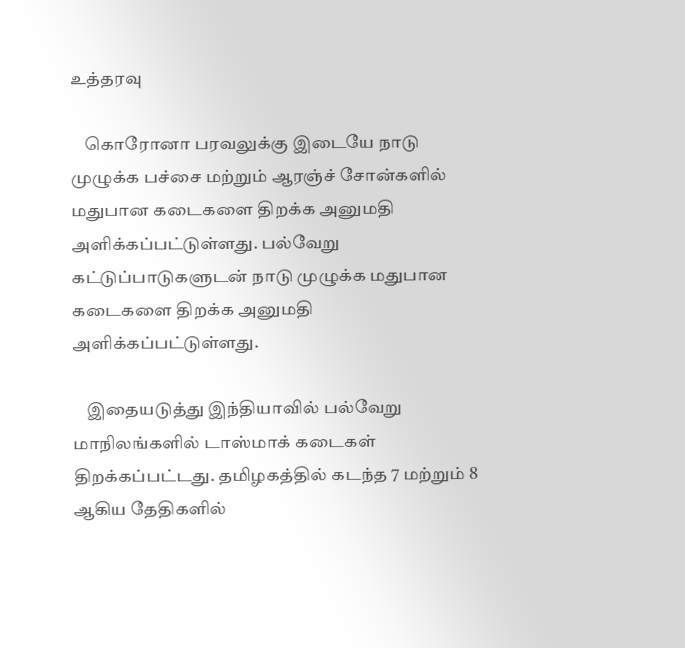உத்தரவு

    கொரோனா பரவலுக்கு இடையே நாடு முழுக்க பச்சை மற்றும் ஆரஞ்ச் சோன்களில் மதுபான கடைகளை திறக்க அனுமதி அளிக்கப்பட்டுள்ளது. பல்வேறு கட்டுப்பாடுகளுடன் நாடு முழுக்க மதுபான கடைகளை திறக்க அனுமதி அளிக்கப்பட்டுள்ளது.

    இதையடுத்து இந்தியாவில் பல்வேறு மாநிலங்களில் டாஸ்மாக் கடைகள் திறக்கப்பட்டது. தமிழகத்தில் கடந்த 7 மற்றும் 8 ஆகிய தேதிகளில்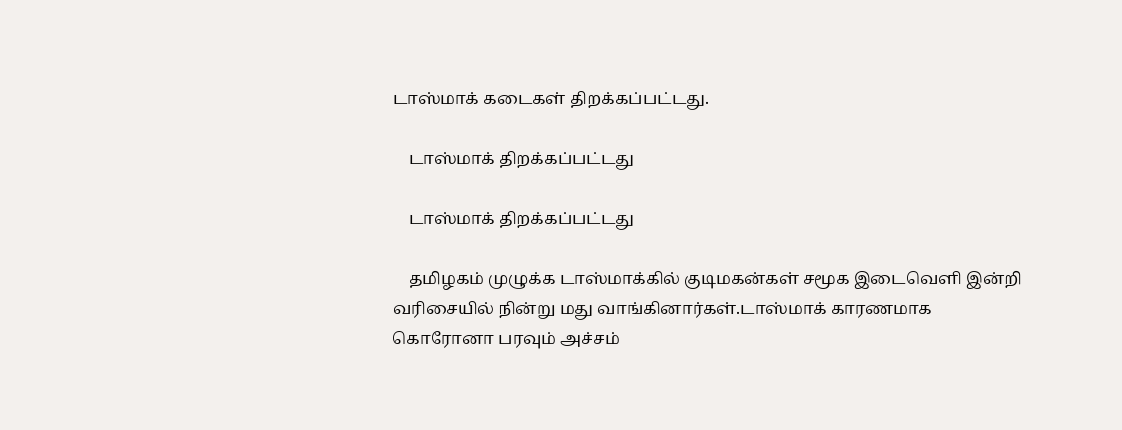டாஸ்மாக் கடைகள் திறக்கப்பட்டது.

    டாஸ்மாக் திறக்கப்பட்டது

    டாஸ்மாக் திறக்கப்பட்டது

    தமிழகம் முழுக்க டாஸ்மாக்கில் குடிமகன்கள் சமூக இடைவெளி இன்றி வரிசையில் நின்று மது வாங்கினார்கள்.டாஸ்மாக் காரணமாக கொரோனா பரவும் அச்சம்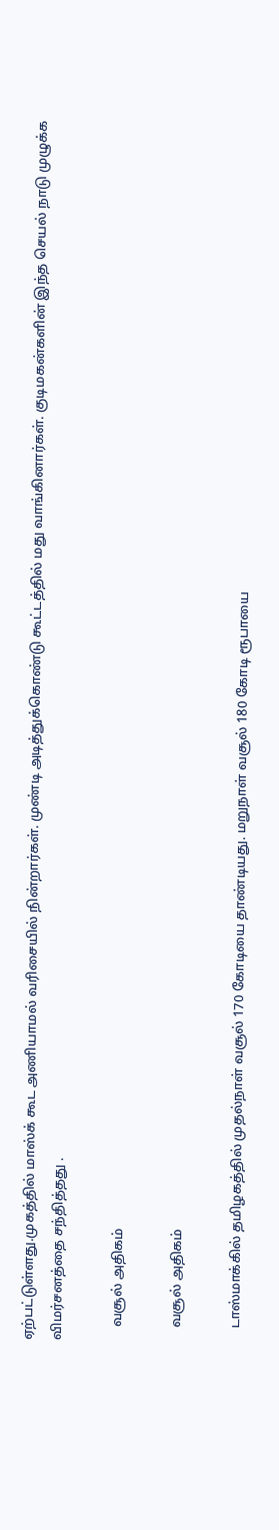ஏற்பட்டுள்ளது.முகத்தில் மாஸ்க் கூட அணியாமல் வரிசையில் நின்றார்கள். முண்டி அடித்துக்கொண்டு கூட்டத்தில் மது வாங்கினார்கள். குடிமகன்களின் இந்த செயல் நாடு முழுக்க விமர்சனத்தை சந்தித்தது .

    வசூல் அதிகம்

    வசூல் அதிகம்

    டாஸ்மாக்கில் தமிழகத்தில் முதல்நாள் வசூல் 170 கோடியை தாண்டியது. மறுநாள் வசூல் 180 கோடி ரூபாயை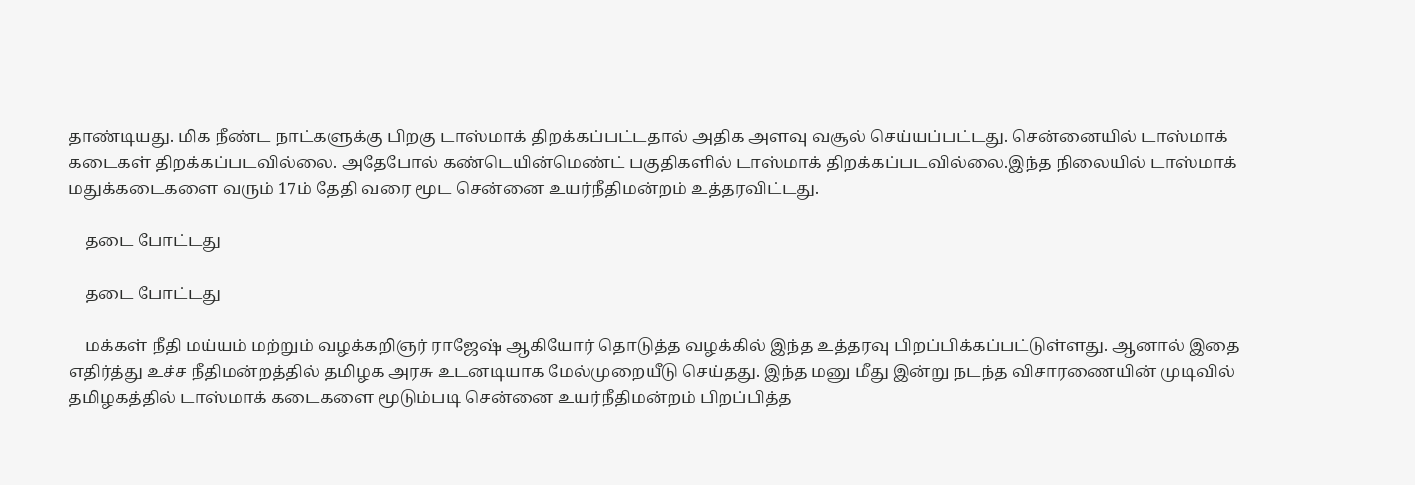தாண்டியது. மிக நீண்ட நாட்களுக்கு பிறகு டாஸ்மாக் திறக்கப்பட்டதால் அதிக அளவு வசூல் செய்யப்பட்டது. சென்னையில் டாஸ்மாக் கடைகள் திறக்கப்படவில்லை. அதேபோல் கண்டெயின்மெண்ட் பகுதிகளில் டாஸ்மாக் திறக்கப்படவில்லை.இந்த நிலையில் டாஸ்மாக் மதுக்கடைகளை வரும் 17ம் தேதி வரை மூட சென்னை உயர்நீதிமன்றம் உத்தரவிட்டது.

    தடை போட்டது

    தடை போட்டது

    மக்கள் நீதி மய்யம் மற்றும் வழக்கறிஞர் ராஜேஷ் ஆகியோர் தொடுத்த வழக்கில் இந்த உத்தரவு பிறப்பிக்கப்பட்டுள்ளது. ஆனால் இதை எதிர்த்து உச்ச நீதிமன்றத்தில் தமிழக அரசு உடனடியாக மேல்முறையீடு செய்தது. இந்த மனு மீது இன்று நடந்த விசாரணையின் முடிவில் தமிழகத்தில் டாஸ்மாக் கடைகளை மூடும்படி சென்னை உயர்நீதிமன்றம் பிறப்பித்த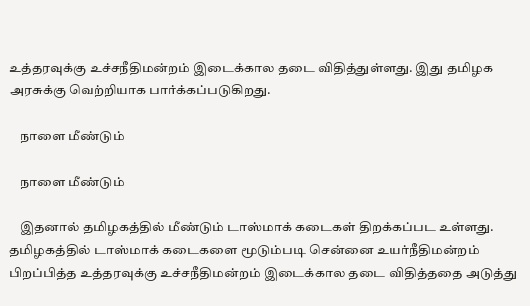உத்தரவுக்கு உச்சநீதிமன்றம் இடைக்கால தடை விதித்துள்ளது. இது தமிழக அரசுக்கு வெற்றியாக பார்க்கப்படுகிறது.

    நாளை மீண்டும்

    நாளை மீண்டும்

    இதனால் தமிழகத்தில் மீண்டும் டாஸ்மாக் கடைகள் திறக்கப்பட உள்ளது. தமிழகத்தில் டாஸ்மாக் கடைகளை மூடும்படி சென்னை உயர்நீதிமன்றம் பிறப்பித்த உத்தரவுக்கு உச்சநீதிமன்றம் இடைக்கால தடை விதித்ததை அடுத்து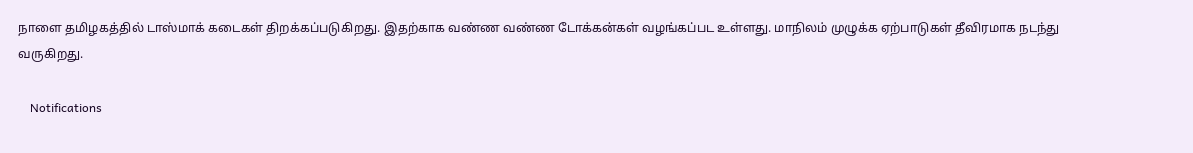நாளை தமிழகத்தில் டாஸ்மாக் கடைகள் திறக்கப்படுகிறது. இதற்காக வண்ண வண்ண டோக்கன்கள் வழங்கப்பட உள்ளது. மாநிலம் முழுக்க ஏற்பாடுகள் தீவிரமாக நடந்து வருகிறது.

    Notifications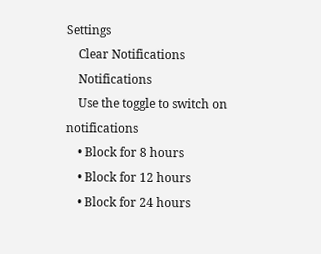Settings
    Clear Notifications
    Notifications
    Use the toggle to switch on notifications
    • Block for 8 hours
    • Block for 12 hours
    • Block for 24 hours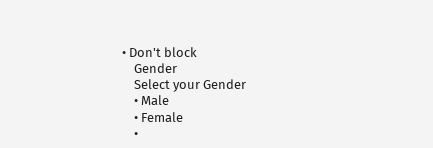• Don't block
    Gender
    Select your Gender
    • Male
    • Female
    •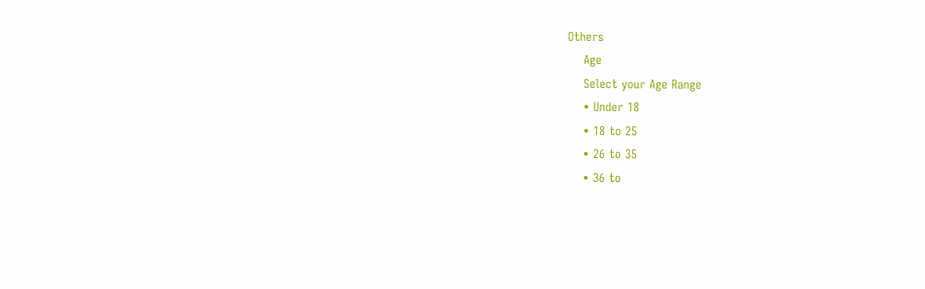Others
    Age
    Select your Age Range
    • Under 18
    • 18 to 25
    • 26 to 35
    • 36 to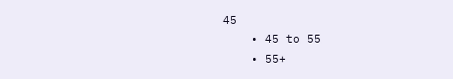45
    • 45 to 55
    • 55+